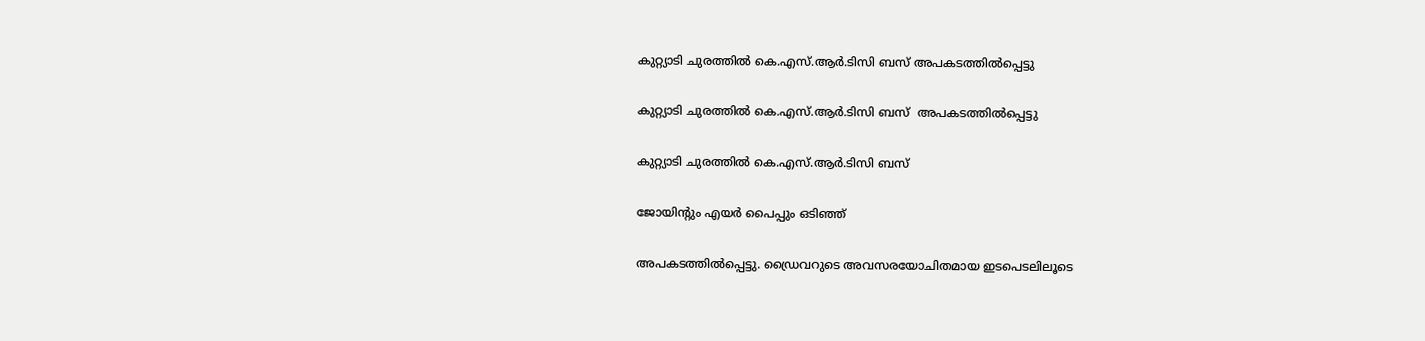കുറ്റ്യാടി ചുരത്തിൽ കെ.എസ്.ആർ.ടിസി ബസ് അപകടത്തിൽപ്പെട്ടു

കുറ്റ്യാടി ചുരത്തിൽ കെ.എസ്.ആർ.ടിസി ബസ്  അപകടത്തിൽപ്പെട്ടു

കുറ്റ്യാടി ചുരത്തിൽ കെ.എസ്.ആർ.ടിസി ബസ്

ജോയിൻ്റും എയർ പൈപ്പും ഒടിഞ്ഞ്

അപകടത്തിൽപ്പെട്ടു. ഡ്രൈവറുടെ അവസരയോചിതമായ ഇടപെടലിലൂടെ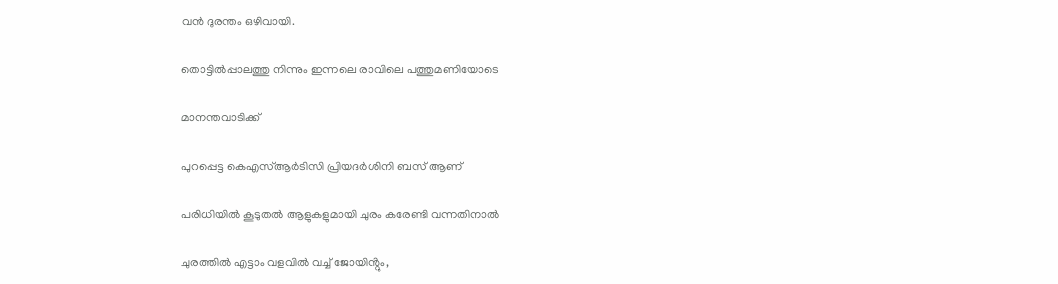വൻ ദുരന്തം ഒഴിവായി.

തൊട്ടിൽപ്പാലത്തു നിന്നും ഇന്നലെ രാവിലെ പത്തുമണിയോടെ

മാനന്തവാടിക്ക്

പുറപ്പെട്ട കെഎസ്ആർടിസി പ്രിയദർശിനി ബസ് ആണ്

പരിധിയിൽ കൂടുതൽ ആളുകളുമായി ചുരം കരേണ്ടി വന്നതിനാൽ

ചുരത്തിൽ എട്ടാം വളവിൽ വച്ച് ജോയിൻ്റും,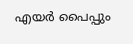എയർ പൈപ്പും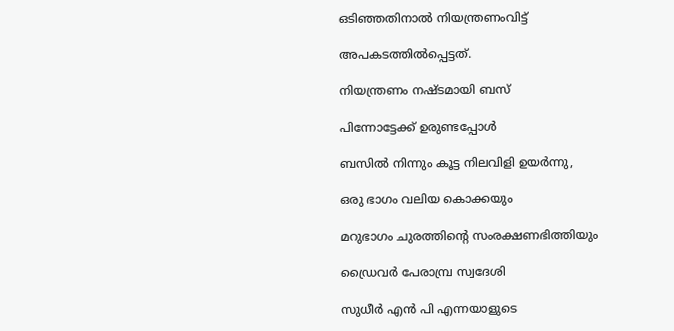ഒടിഞ്ഞതിനാൽ നിയന്ത്രണംവിട്ട്

അപകടത്തിൽപ്പെട്ടത്.

നിയന്ത്രണം നഷ്ടമായി ബസ്

പിന്നോട്ടേക്ക് ഉരുണ്ടപ്പോൾ

ബസിൽ നിന്നും കൂട്ട നിലവിളി ഉയർന്നു,

ഒരു ഭാഗം വലിയ കൊക്കയും

മറുഭാഗം ചുരത്തിന്റെ സംരക്ഷണഭിത്തിയും

ഡ്രൈവർ പേരാമ്പ്ര സ്വദേശി

സുധീർ എൻ പി എന്നയാളുടെ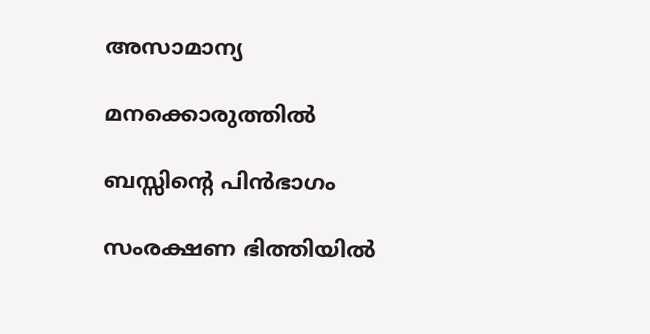അസാമാന്യ

മനക്കൊരുത്തിൽ

ബസ്സിന്റെ പിൻഭാഗം

സംരക്ഷണ ഭിത്തിയിൽ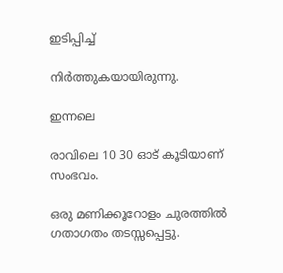ഇടിപ്പിച്ച്

നിർത്തുകയായിരുന്നു.

ഇന്നലെ

രാവിലെ 10 30 ഓട് കൂടിയാണ് സംഭവം.

ഒരു മണിക്കൂറോളം ചുരത്തിൽ ഗതാഗതം തടസ്സപ്പെട്ടു.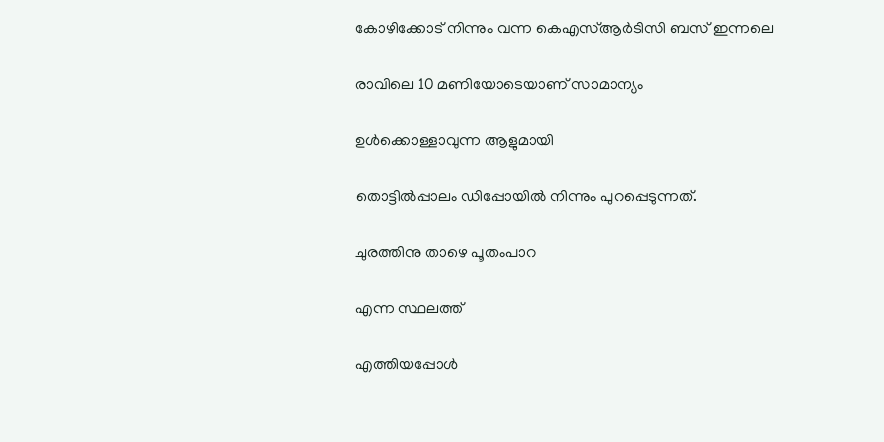കോഴിക്കോട് നിന്നും വന്ന കെഎസ്ആർടിസി ബസ് ഇന്നലെ

രാവിലെ 10 മണിയോടെയാണ് സാമാന്യം

ഉൾക്കൊള്ളാവുന്ന ആളുമായി

തൊട്ടിൽപ്പാലം ഡിപ്പോയിൽ നിന്നും പുറപ്പെടുന്നത്.

ചുരത്തിനു താഴെ പൂതംപാറ

എന്ന സ്ഥലത്ത്

എത്തിയപ്പോൾ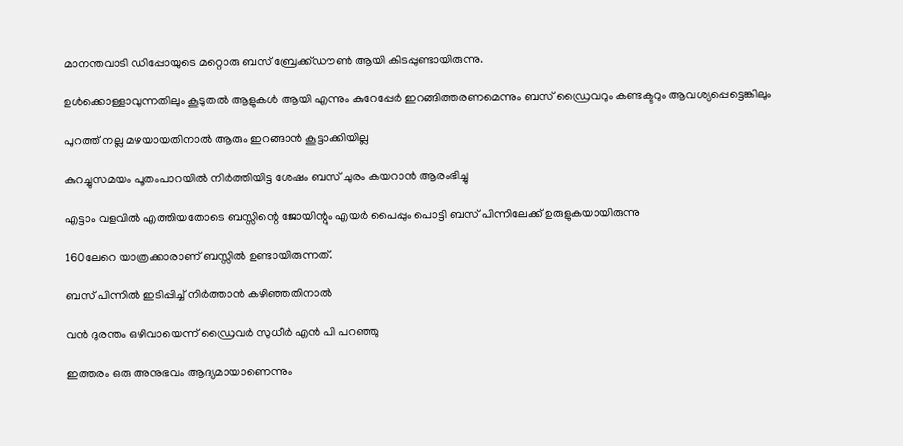മാനന്തവാടി ഡിപ്പോയുടെ മറ്റൊരു ബസ് ബ്രേക്ക്ഡൗൺ ആയി കിടപ്പുണ്ടായിരുന്നു.

ഉൾക്കൊള്ളാവുന്നതിലും കൂടുതൽ ആളുകൾ ആയി എന്നും കുറേപ്പേർ ഇറങ്ങിത്തരണമെന്നും ബസ് ഡ്രൈവറും കണ്ടക്ടറും ആവശ്യപ്പെട്ടെങ്കിലും

പുറത്ത് നല്ല മഴയായതിനാൽ ആരും ഇറങ്ങാൻ കൂട്ടാക്കിയില്ല

കുറച്ചുസമയം പൂതംപാറയിൽ നിർത്തിയിട്ട ശേഷം ബസ് ചുരം കയറാൻ ആരംഭിച്ചു

എട്ടാം വളവിൽ എത്തിയതോടെ ബസ്സിന്റെ ജോയിന്റും എയർ പൈപ്പും പൊട്ടി ബസ് പിന്നിലേക്ക് ഉരുളുകയായിരുന്നു

160ലേറെ യാത്രക്കാരാണ് ബസ്സിൽ ഉണ്ടായിരുന്നത്.

ബസ് പിന്നിൽ ഇടിപ്പിച്ച് നിർത്താൻ കഴിഞ്ഞതിനാൽ

വൻ ദുരന്തം ഒഴിവായെന്ന് ഡ്രൈവർ സുധീർ എൻ പി പറഞ്ഞു

ഇത്തരം ഒരു അനുഭവം ആദ്യമായാണെന്നും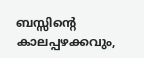ബസ്സിന്റെ കാലപ്പഴക്കവും,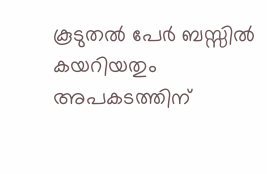കൂടുതൽ പേർ ബസ്സിൽ കയറിയതും അപകടത്തിന്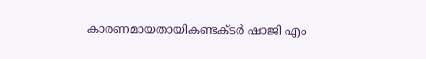കാരണമായതായികണ്ടക്ടർ ഷാജി എം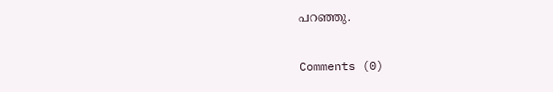പറഞ്ഞു.

Comments (0)